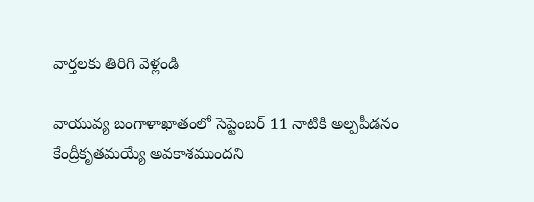వార్తలకు తిరిగి వెళ్లండి

వాయువ్య బంగాళాఖాతంలో సెప్టెంబర్ 11 నాటికి అల్పపీడనం కేంద్రీకృతమయ్యే అవకాశముందని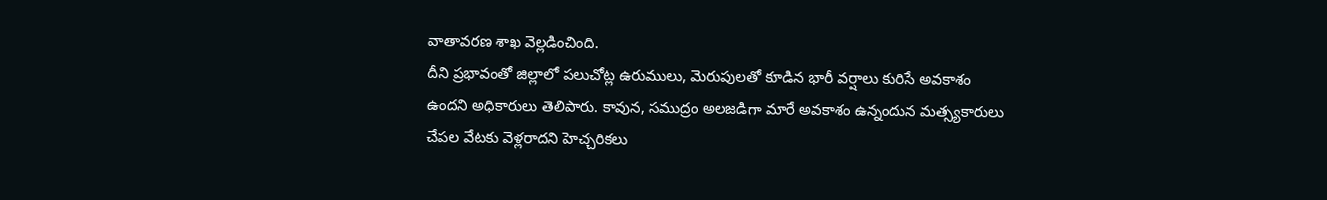వాతావరణ శాఖ వెల్లడించింది.
దీని ప్రభావంతో జిల్లాలో పలుచోట్ల ఉరుములు, మెరుపులతో కూడిన భారీ వర్షాలు కురిసే అవకాశం ఉందని అధికారులు తెలిపారు. కావున, సముద్రం అలజడిగా మారే అవకాశం ఉన్నందున మత్స్యకారులు చేపల వేటకు వెళ్లరాదని హెచ్చరికలు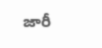జారీ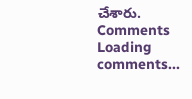చేశారు.
Comments
Loading comments...